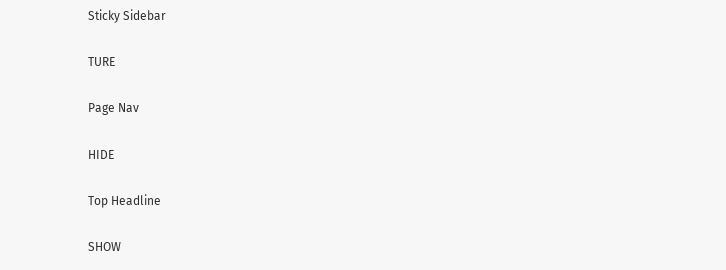Sticky Sidebar

TURE

Page Nav

HIDE

Top Headline

SHOW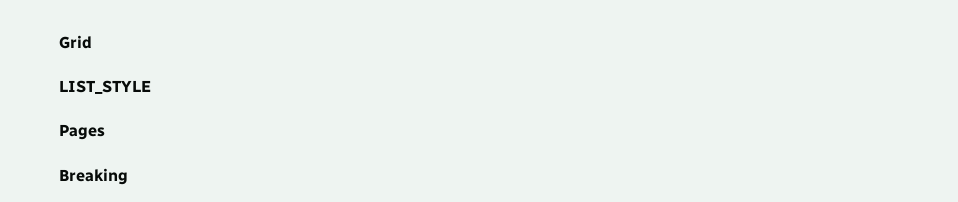Grid

LIST_STYLE

Pages

Breaking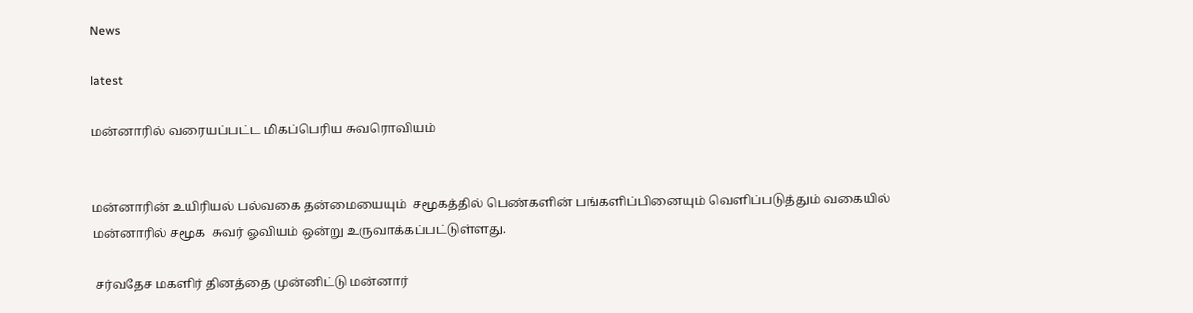News

latest

மன்னாரில் வரையப்பட்ட மிகப்பெரிய சுவரொவியம்


மன்னாரின் உயிரியல் பல்வகை தன்மையையும்  சமூகத்தில் பெண்களின் பங்களிப்பினையும் வெளிப்படுத்தும் வகையில் மன்னாரில் சமூக  சுவர் ஓவியம் ஒன்று உருவாக்கப்பட்டுள்ளது.

 சர்வதேச மகளிர் தினத்தை முன்னிட்டு மன்னார்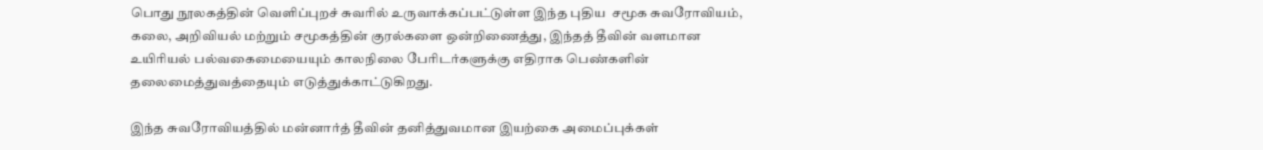பொது நூலகத்தின் வெளிப்புறச் சுவரில் உருவாக்கப்பட்டுள்ள இந்த புதிய  சமூக சுவரோவியம், கலை, அறிவியல் மற்றும் சமூகத்தின் குரல்களை ஒன்றிணைத்து, இந்தத் தீவின் வளமான உயிரியல் பல்வகைமையையும் காலநிலை பேரிடர்களுக்கு எதிராக பெண்களின் தலைமைத்துவத்தையும் எடுத்துக்காட்டுகிறது.

இந்த சுவரோவியத்தில் மன்னார்த் தீவின் தனித்துவமான இயற்கை அமைப்புக்கள்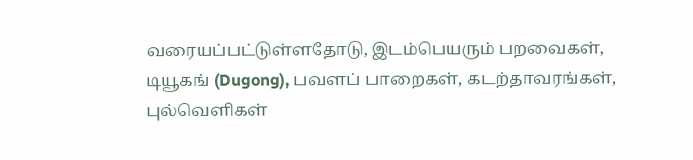வரையப்பட்டுள்ளதோடு, இடம்பெயரும் பறவைகள், டியூகங் (Dugong), பவளப் பாறைகள், கடற்தாவரங்கள், புல்வெளிகள்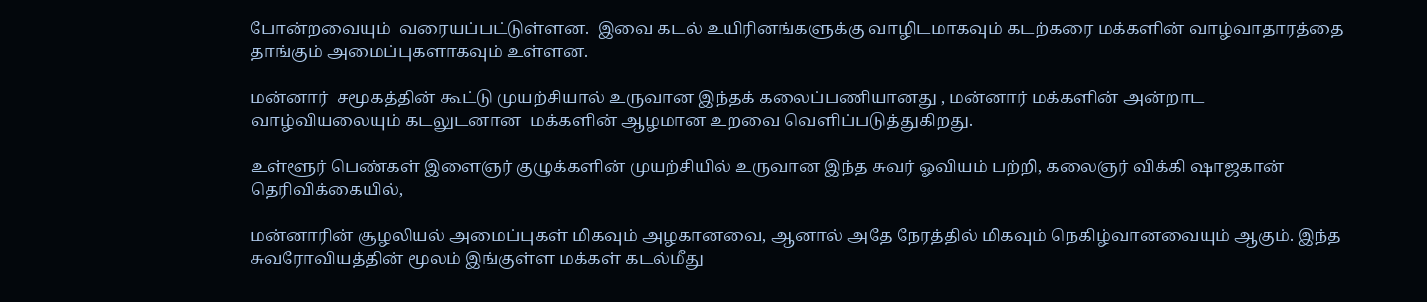போன்றவையும்  வரையப்பட்டுள்ளன.  இவை கடல் உயிரினங்களுக்கு வாழிடமாகவும் கடற்கரை மக்களின் வாழ்வாதாரத்தை தாங்கும் அமைப்புகளாகவும் உள்ளன.

மன்னார்  சமூகத்தின் கூட்டு முயற்சியால் உருவான இந்தக் கலைப்பணியானது , மன்னார் மக்களின் அன்றாட வாழ்வியலையும் கடலுடனான  மக்களின் ஆழமான உறவை வெளிப்படுத்துகிறது.

உள்ளூர் பெண்கள் இளைஞர் குழுக்களின் முயற்சியில் உருவான இந்த சுவர் ஓவியம் பற்றி, கலைஞர் விக்கி ஷாஜகான் தெரிவிக்கையில்,

மன்னாரின் சூழலியல் அமைப்புகள் மிகவும் அழகானவை, ஆனால் அதே நேரத்தில் மிகவும் நெகிழ்வானவையும் ஆகும். இந்த சுவரோவியத்தின் மூலம் இங்குள்ள மக்கள் கடல்மீது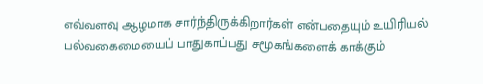எவ்வளவு ஆழமாக சார்ந்திருக்கிறார்கள் என்பதையும் உயிரியல் பல்வகைமையைப் பாதுகாப்பது சமூகங்களைக் காக்கும்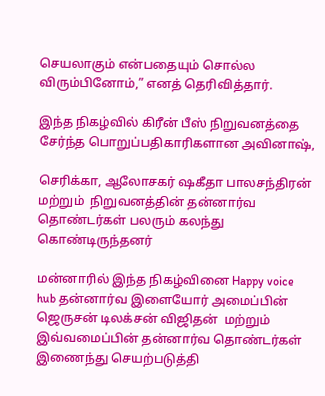செயலாகும் என்பதையும் சொல்ல விரும்பினோம்,” எனத் தெரிவித்தார்.

இந்த நிகழ்வில் கிரீன் பீஸ் நிறுவனத்தை சேர்ந்த பொறுப்பதிகாரிகளான அவினாஷ்,

செரிக்கா, ஆலோசகர் ஷகீதா பாலசந்திரன் மற்றும்  நிறுவனத்தின் தன்னார்வ தொண்டர்கள் பலரும் கலந்து கொண்டிருந்தனர்

மன்னாரில் இந்த நிகழ்வினை Happy voice hub தன்னார்வ இளையோர் அமைப்பின் ஜெருசன் டிலக்சன் விஜிதன்  மற்றும் இவ்வமைப்பின் தன்னார்வ தொண்டர்கள் இணைந்து செயற்படுத்தி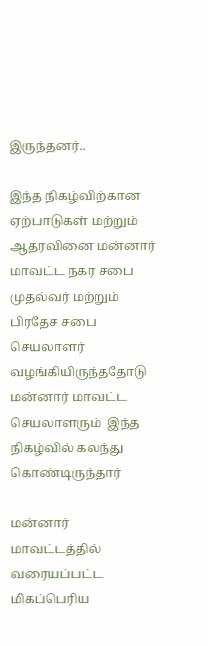இருந்தனர்..

இந்த நிகழ்விற்கான ஏற்பாடுகள் மற்றும் ஆதரவினை மன்னார் மாவட்ட நகர சபை முதல்வர் மற்றும் பிரதேச சபை செயலாளர்  வழங்கியிருந்ததோடு மன்னார் மாவட்ட செயலாளரும்  இந்த நிகழ்வில் கலந்து கொண்டிருந்தார்

மன்னார் மாவட்டத்தில் வரையப்பட்ட மிகப்பெரிய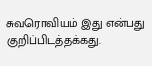சுவரொவியம் இது என்பது குறிப்பிடத்தக்கது.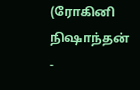(ரோகினி நிஷாந்தன் -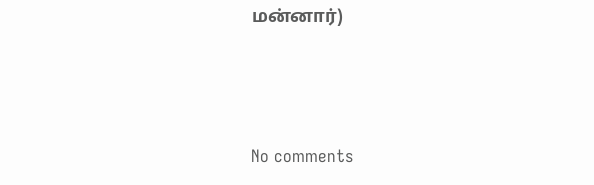மன்னார்)






No comments